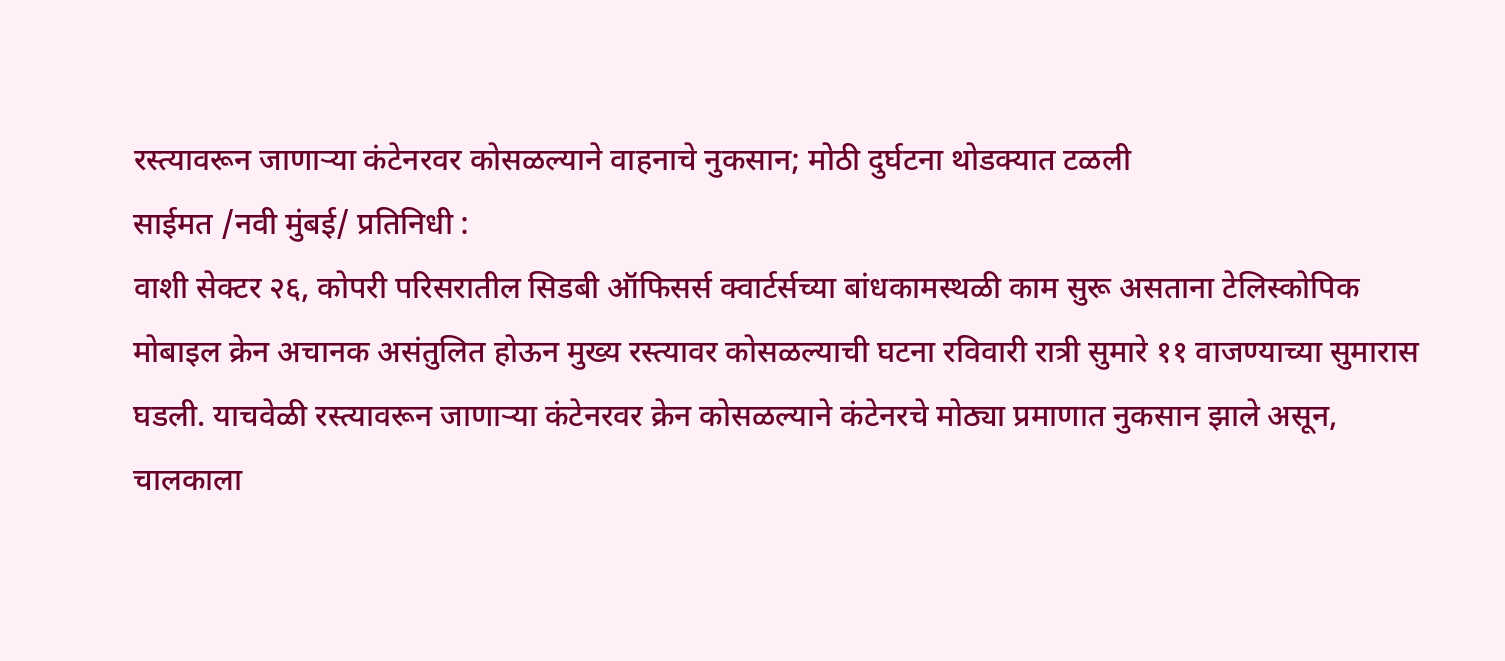रस्त्यावरून जाणाऱ्या कंटेनरवर कोसळल्याने वाहनाचे नुकसान; मोठी दुर्घटना थोडक्यात टळली
साईमत /नवी मुंबई/ प्रतिनिधी :
वाशी सेक्टर २६, कोपरी परिसरातील सिडबी ऑफिसर्स क्वार्टर्सच्या बांधकामस्थळी काम सुरू असताना टेलिस्कोपिक मोबाइल क्रेन अचानक असंतुलित होऊन मुख्य रस्त्यावर कोसळल्याची घटना रविवारी रात्री सुमारे ११ वाजण्याच्या सुमारास घडली. याचवेळी रस्त्यावरून जाणाऱ्या कंटेनरवर क्रेन कोसळल्याने कंटेनरचे मोठ्या प्रमाणात नुकसान झाले असून, चालकाला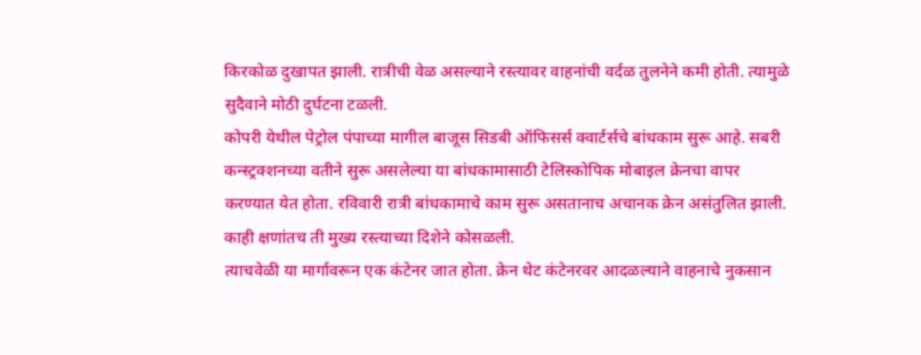किरकोळ दुखापत झाली. रात्रीची वेळ असल्याने रस्त्यावर वाहनांची वर्दळ तुलनेने कमी होती. त्यामुळे सुदैवाने मोठी दुर्घटना टळली.
कोपरी येथील पेट्रोल पंपाच्या मागील बाजूस सिडबी ऑफिसर्स क्वार्टर्सचे बांधकाम सुरू आहे. सबरी कन्स्ट्रक्शनच्या वतीने सुरू असलेल्या या बांधकामासाठी टेलिस्कोपिक मोबाइल क्रेनचा वापर करण्यात येत होता. रविवारी रात्री बांधकामाचे काम सुरू असतानाच अचानक क्रेन असंतुलित झाली. काही क्षणांतच ती मुख्य रस्त्याच्या दिशेने कोसळली.
त्याचवेळी या मार्गावरून एक कंटेनर जात होता. क्रेन थेट कंटेनरवर आदळल्याने वाहनाचे नुकसान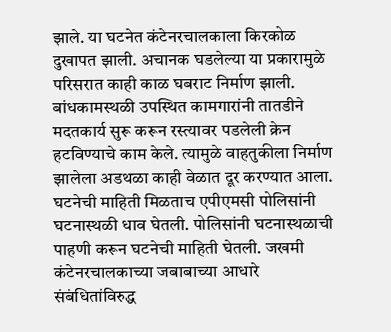झाले. या घटनेत कंटेनरचालकाला किरकोळ दुखापत झाली. अचानक घडलेल्या या प्रकारामुळे परिसरात काही काळ घबराट निर्माण झाली. बांधकामस्थळी उपस्थित कामगारांनी तातडीने मदतकार्य सुरू करून रस्त्यावर पडलेली क्रेन हटविण्याचे काम केले. त्यामुळे वाहतुकीला निर्माण झालेला अडथळा काही वेळात दूर करण्यात आला.
घटनेची माहिती मिळताच एपीएमसी पोलिसांनी घटनास्थळी धाव घेतली. पोलिसांनी घटनास्थळाची पाहणी करून घटनेची माहिती घेतली. जखमी कंटेनरचालकाच्या जबाबाच्या आधारे संबंधितांविरुद्ध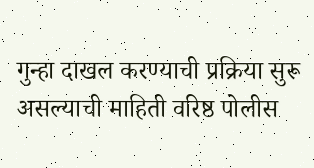गुन्हा दाखल करण्याची प्रक्रिया सुरू असल्याची माहिती वरिष्ठ पोलीस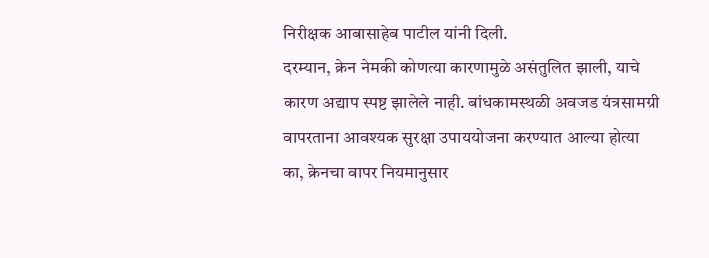निरीक्षक आबासाहेब पाटील यांनी दिली.
दरम्यान, क्रेन नेमकी कोणत्या कारणामुळे असंतुलित झाली, याचे कारण अद्याप स्पष्ट झालेले नाही. बांधकामस्थळी अवजड यंत्रसामग्री वापरताना आवश्यक सुरक्षा उपाययोजना करण्यात आल्या होत्या का, क्रेनचा वापर नियमानुसार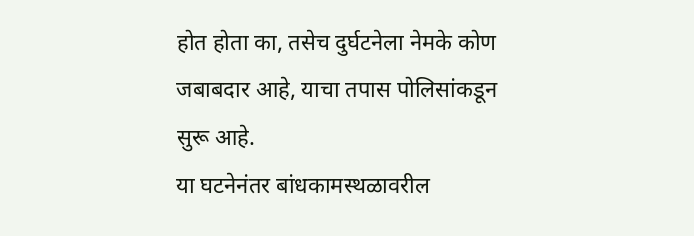होत होता का, तसेच दुर्घटनेला नेमके कोण जबाबदार आहे, याचा तपास पोलिसांकडून सुरू आहे.
या घटनेनंतर बांधकामस्थळावरील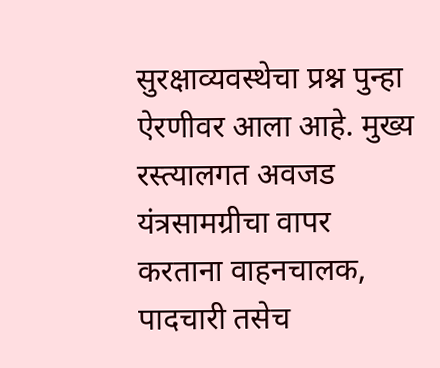सुरक्षाव्यवस्थेचा प्रश्न पुन्हा ऐरणीवर आला आहे. मुख्य रस्त्यालगत अवजड यंत्रसामग्रीचा वापर करताना वाहनचालक, पादचारी तसेच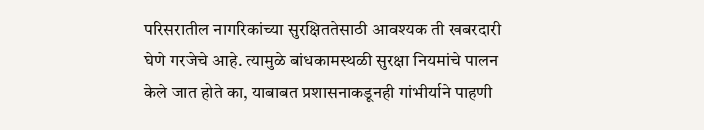परिसरातील नागरिकांच्या सुरक्षिततेसाठी आवश्यक ती खबरदारी घेणे गरजेचे आहे. त्यामुळे बांधकामस्थळी सुरक्षा नियमांचे पालन केले जात होते का, याबाबत प्रशासनाकडूनही गांभीर्याने पाहणी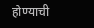होण्याची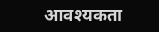आवश्यकता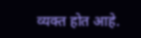व्यक्त होत आहे.